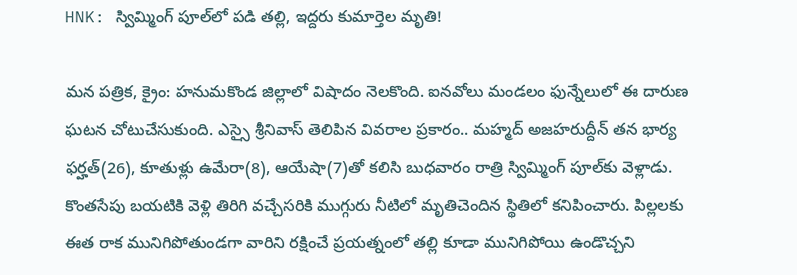HNK: స్విమ్మింగ్ పూల్‌లో పడి తల్లి, ఇద్దరు కుమార్తెల మృతి!

మన పత్రిక, క్రైం: హనుమకొండ జిల్లాలో విషాదం నెలకొంది. ఐనవోలు మండలం ఫున్నేలులో ఈ దారుణ ఘటన చోటుచేసుకుంది. ఎస్సై శ్రీనివాస్ తెలిపిన వివరాల ప్రకారం.. మహ్మద్ అజహరుద్దీన్ తన భార్య ఫర్హత్‌(26), కూతుళ్లు ఉమేరా(8), ఆయేషా(7)తో కలిసి బుధవారం రాత్రి స్విమ్మింగ్ పూల్‌కు వెళ్లాడు. కొంతసేపు బయటికి వెళ్లి తిరిగి వచ్చేసరికి ముగ్గురు నీటిలో మృతిచెందిన స్థితిలో కనిపించారు. పిల్లలకు ఈత రాక మునిగిపోతుండగా వారిని రక్షించే ప్రయత్నంలో తల్లి కూడా మునిగిపోయి ఉండొచ్చని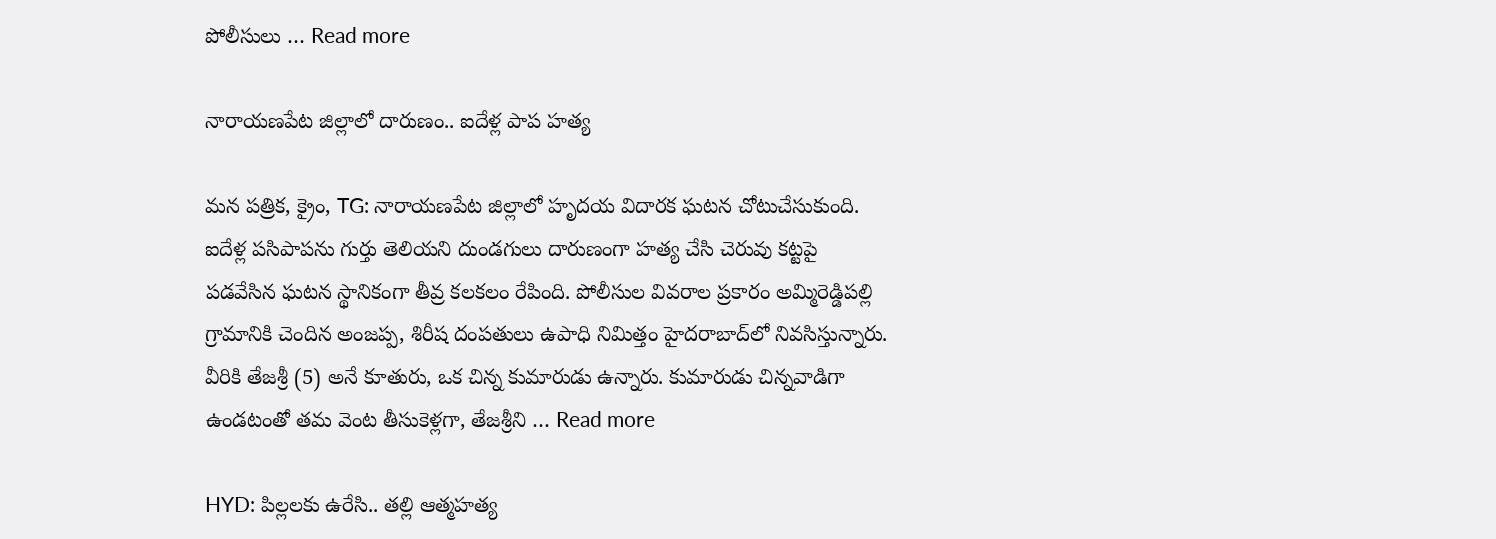పోలీసులు … Read more

నారాయణపేట జిల్లాలో దారుణం.. ఐదేళ్ల పాప హత్య

మన పత్రిక, క్రైం, TG: నారాయణపేట జిల్లాలో హృదయ విదారక ఘటన చోటుచేసుకుంది. ఐదేళ్ల పసిపాపను గుర్తు తెలియని దుండగులు దారుణంగా హత్య చేసి చెరువు కట్టపై పడవేసిన ఘటన స్థానికంగా తీవ్ర కలకలం రేపింది. పోలీసుల వివరాల ప్రకారం అమ్మిరెడ్డిపల్లి గ్రామానికి చెందిన అంజప్ప, శిరీష దంపతులు ఉపాధి నిమిత్తం హైదరాబాద్‌లో నివసిస్తున్నారు. వీరికి తేజశ్రీ (5) అనే కూతురు, ఒక చిన్న కుమారుడు ఉన్నారు. కుమారుడు చిన్నవాడిగా ఉండటంతో తమ వెంట తీసుకెళ్లగా, తేజశ్రీని … Read more

HYD: పిల్లలకు ఉరేసి.. తల్లి ఆత్మహత్య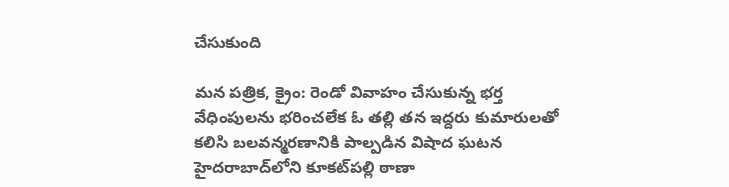చేసుకుంది

మన పత్రిక, క్రైం: రెండో వివాహం చేసుకున్న భర్త వేధింపులను భరించలేక ఓ తల్లి తన ఇద్దరు కుమారులతో కలిసి బలవన్మరణానికి పాల్పడిన విషాద ఘటన హైదరాబాద్‌లోని కూకట్‌పల్లి ఠాణా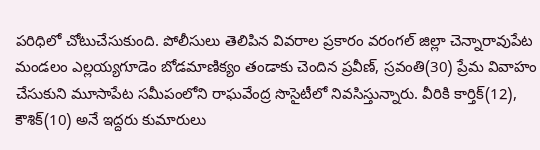పరిధిలో చోటుచేసుకుంది. పోలీసులు తెలిపిన వివరాల ప్రకారం వరంగల్ జిల్లా చెన్నారావుపేట మండలం ఎల్లయ్యగూడెం బోడమాణిక్యం తండాకు చెందిన ప్రవీణ్, స్రవంతి(30) ప్రేమ వివాహం చేసుకుని మూసాపేట సమీపంలోని రాఘవేంద్ర సొసైటీలో నివసిస్తున్నారు. వీరికి కార్తిక్(12), కౌశిక్(10) అనే ఇద్దరు కుమారులు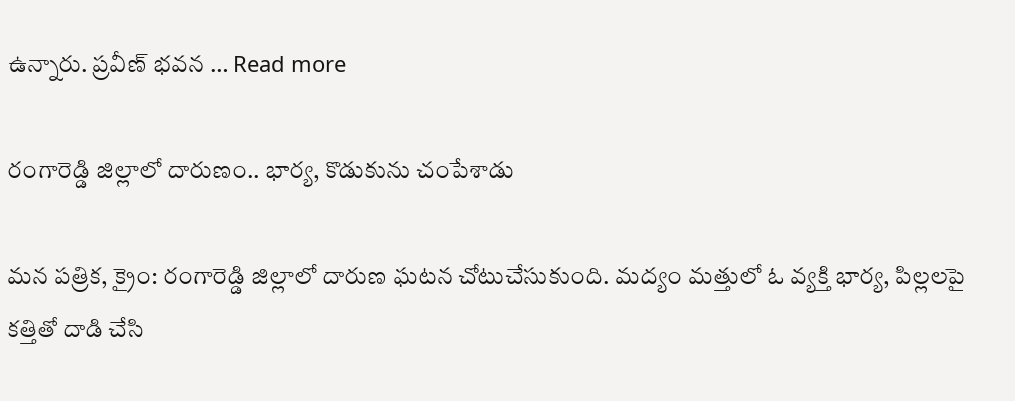ఉన్నారు. ప్రవీణ్ భవన … Read more

రంగారెడ్డి జిల్లాలో దారుణం.. భార్య, కొడుకును చంపేశాడు

మన పత్రిక, క్రైం: రంగారెడ్డి జిల్లాలో దారుణ ఘటన చోటుచేసుకుంది. మద్యం మత్తులో ఓ వ్యక్తి భార్య, పిల్లలపై కత్తితో దాడి చేసి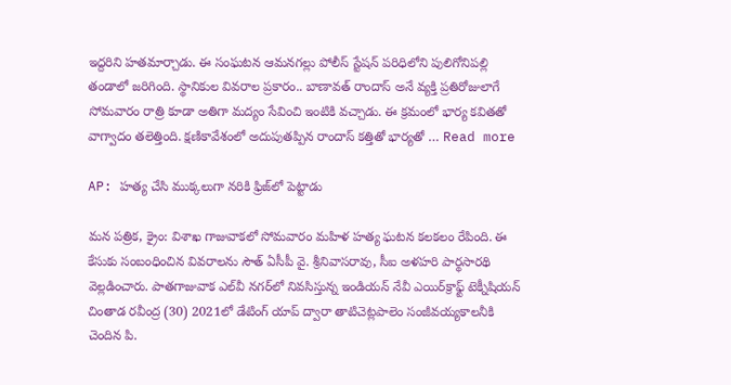ఇద్దరిని హతమార్చాడు. ఈ సంఘటన ఆమనగల్లు పోలీస్ స్టేషన్ పరిధిలోని పులిగోనిపల్లి తండాలో జరిగింది. స్థానికుల వివరాల ప్రకారం.. బాణావత్ రాందాస్ అనే వ్యక్తి ప్రతిరోజులాగే సోమవారం రాత్రి కూడా అతిగా మద్యం సేవించి ఇంటికి వచ్చాడు. ఈ క్రమంలో భార్య కవితతో వాగ్వాదం తలెత్తింది. క్షణికావేశంలో అదుపుతప్పిన రాందాస్ కత్తితో భార్యతో … Read more

AP: హత్య చేసి ముక్కలుగా నరికి ఫ్రిజ్‌లో పెట్టాడు

మన పత్రిక, క్రైం: విశాఖ గాజువాకలో సోమవారం మహిళ హత్య ఘటన కలకలం రేపింది. ఈ కేసుకు సంబంధించిన వివరాలను సౌత్‌ ఏసీపీ వై. శ్రీనివాసరావు, సీఐ అళహరి పార్థసారథి వెల్లడించారు. పాతగాజువాక ఎల్‌వీ నగర్‌లో నివసిస్తున్న ఇండియన్‌ నేవీ ఎయిర్‌క్రాఫ్ట్‌ టెక్నీషియన్‌ చింతాడ రవీంద్ర (30) 2021లో డేటింగ్‌ యాప్ ద్వారా తాటిచెట్లపాలెం సంజీవయ్యకాలనీకి చెందిన పి.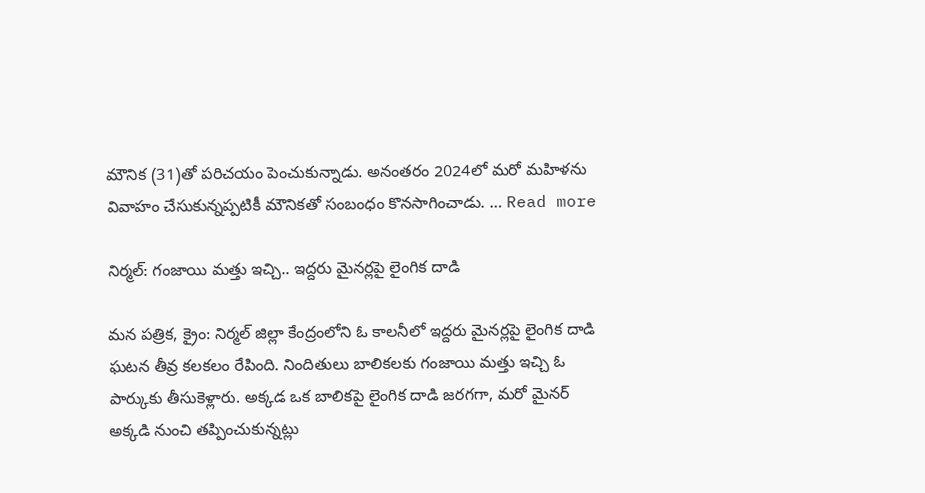మౌనిక (31)తో పరిచయం పెంచుకున్నాడు. అనంతరం 2024లో మరో మహిళను వివాహం చేసుకున్నప్పటికీ మౌనికతో సంబంధం కొనసాగించాడు. … Read more

నిర్మల్: గంజాయి మత్తు ఇచ్చి.. ఇద్దరు మైనర్లపై లైంగిక దాడి

మన పత్రిక, క్రైం: నిర్మల్ జిల్లా కేంద్రంలోని ఓ కాలనీలో ఇద్దరు మైనర్లపై లైంగిక దాడి ఘటన తీవ్ర కలకలం రేపింది. నిందితులు బాలికలకు గంజాయి మత్తు ఇచ్చి ఓ పార్కుకు తీసుకెళ్లారు. అక్కడ ఒక బాలికపై లైంగిక దాడి జరగగా, మరో మైనర్ అక్కడి నుంచి తప్పించుకున్నట్లు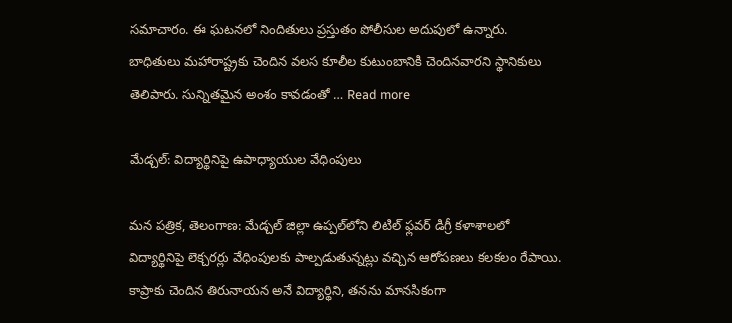సమాచారం. ఈ ఘటనలో నిందితులు ప్రస్తుతం పోలీసుల అదుపులో ఉన్నారు. బాధితులు మహారాష్ట్రకు చెందిన వలస కూలీల కుటుంబానికి చెందినవారని స్థానికులు తెలిపారు. సున్నితమైన అంశం కావడంతో … Read more

మేడ్చల్: విద్యార్థినిపై ఉపాధ్యాయుల వేధింపులు

మన పత్రిక, తెలంగాణ: మేడ్చల్ జిల్లా ఉప్పల్‌లోని లిటిల్ ఫ్లవర్ డిగ్రీ కళాశాలలో విద్యార్థినిపై లెక్చరర్లు వేధింపులకు పాల్పడుతున్నట్లు వచ్చిన ఆరోపణలు కలకలం రేపాయి. కాప్రాకు చెందిన తిరునాయన అనే విద్యార్థిని, తనను మానసికంగా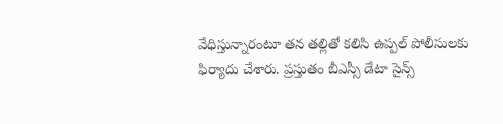వేధిస్తున్నారంటూ తన తల్లితో కలిసి ఉప్పల్ పోలీసులకు ఫిర్యాదు చేశారు. ప్రస్తుతం బీఎస్సీ డేటా సైన్స్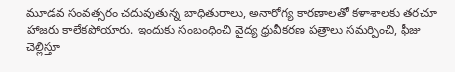మూడవ సంవత్సరం చదువుతున్న బాధితురాలు, అనారోగ్య కారణాలతో కళాశాలకు తరచూ హాజరు కాలేకపోయారు. ఇందుకు సంబంధించి వైద్య ధ్రువీకరణ పత్రాలు సమర్పించి, ఫీజు చెల్లిస్తూ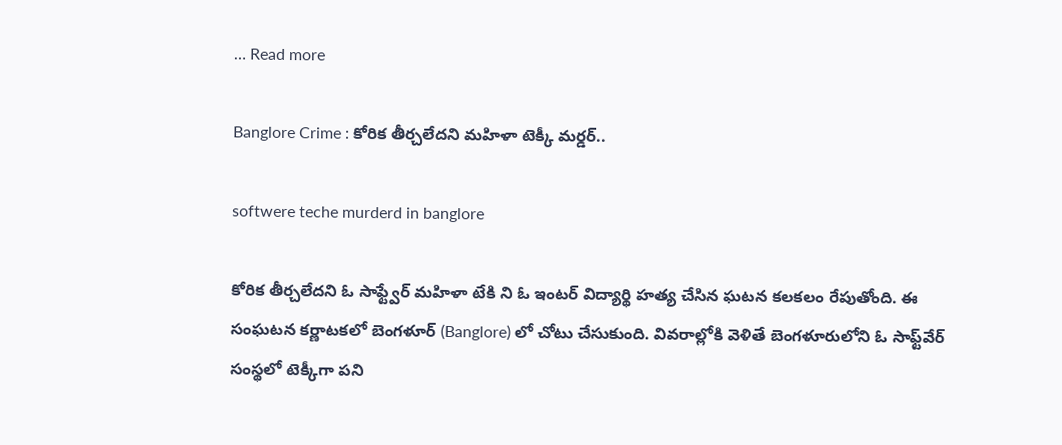… Read more

Banglore Crime : కోరిక తీర్చలేదని మహిళా టెక్కీ మర్డర్..

softwere teche murderd in banglore

కోరిక తీర్చలేదని ఓ సాఫ్ట్వేర్ మహిళా టేకి ని ఓ ఇంటర్ విద్యార్థి హత్య చేసిన ఘటన కలకలం రేపుతోంది. ఈ సంఘటన కర్ణాటకలో బెంగళూర్ (Banglore) లో చోటు చేసుకుంది. వివరాల్లోకి వెళితే బెంగళూరులోని ఓ సాఫ్ట్‌వేర్ సంస్థలో టెక్కీగా పని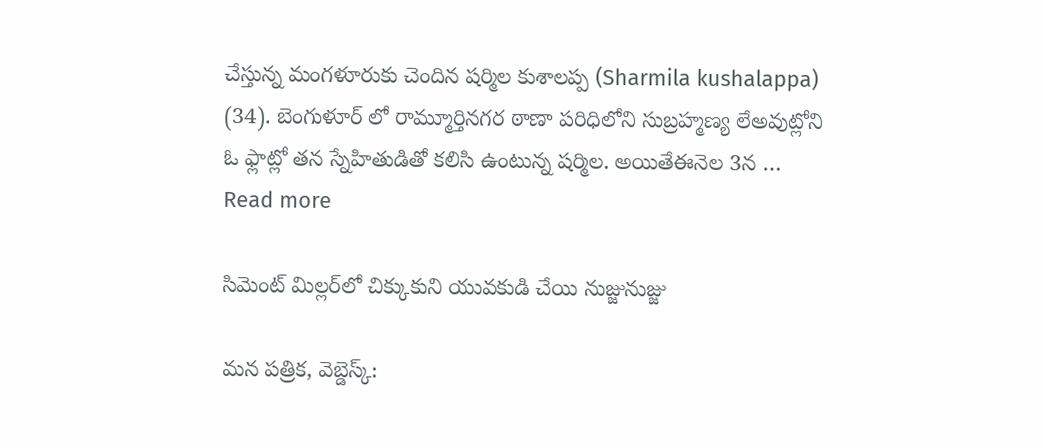చేస్తున్న మంగళూరుకు చెందిన షర్మిల కుశాలప్ప (Sharmila kushalappa) (34). బెంగుళూర్ లో రామ్మూర్తినగర ఠాణా పరిధిలోని సుబ్రహ్మణ్య లేఅవుట్లోని ఓ ఫ్లాట్లో తన స్నేహితుడితో కలిసి ఉంటున్న షర్మిల. అయితేఈనెల 3న … Read more

సిమెంట్ మిల్లర్‌లో చిక్కుకుని యువకుడి చేయి నుజ్జునుజ్జు

మన పత్రిక, వెబ్డెస్క్: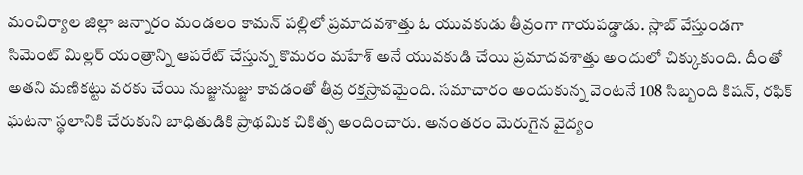మంచిర్యాల జిల్లా జన్నారం మండలం కామన్ పల్లిలో ప్రమాదవశాత్తు ఓ యువకుడు తీవ్రంగా గాయపడ్డాడు. స్లాబ్ వేస్తుండగా సిమెంట్ మిల్లర్ యంత్రాన్ని ఆపరేట్ చేస్తున్న కొమరం మహేశ్ అనే యువకుడి చేయి ప్రమాదవశాత్తు అందులో చిక్కుకుంది. దీంతో అతని మణికట్టు వరకు చేయి నుజ్జునుజ్జు కావడంతో తీవ్ర రక్తస్రావమైంది. సమాచారం అందుకున్న వెంటనే 108 సిబ్బంది కిషన్, రఫిక్ ఘటనా స్థలానికి చేరుకుని బాధితుడికి ప్రాథమిక చికిత్స అందించారు. అనంతరం మెరుగైన వైద్యం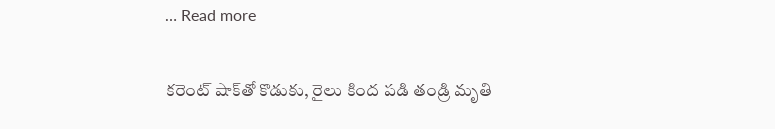… Read more

కరెంట్ షాక్‌తో కొడుకు, రైలు కింద పడి తండ్రి మృతి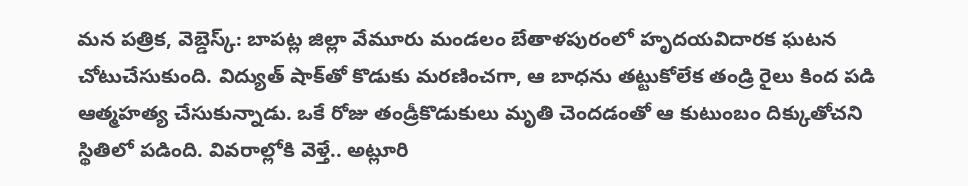మన పత్రిక, వెబ్డెస్క్: బాపట్ల జిల్లా వేమూరు మండలం బేతాళపురంలో హృదయవిదారక ఘటన చోటుచేసుకుంది. విద్యుత్ షాక్‌తో కొడుకు మరణించగా, ఆ బాధను తట్టుకోలేక తండ్రి రైలు కింద పడి ఆత్మహత్య చేసుకున్నాడు. ఒకే రోజు తండ్రీకొడుకులు మృతి చెందడంతో ఆ కుటుంబం దిక్కుతోచని స్థితిలో పడింది. వివరాల్లోకి వెళ్తే.. అట్లూరి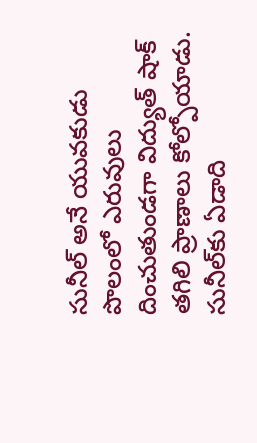సునీల్ అనే యువకుడు పొలంలో ఎరువులు దించుతుండగా విద్యుత్ షాక్ తగిలి ప్రాణాలు కోల్పోయాడు. సునీల్‌కు ఏడాది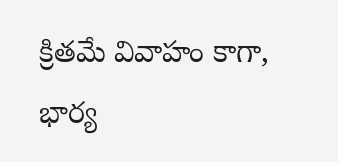క్రితమే వివాహం కాగా, భార్య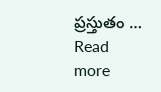ప్రస్తుతం … Read more